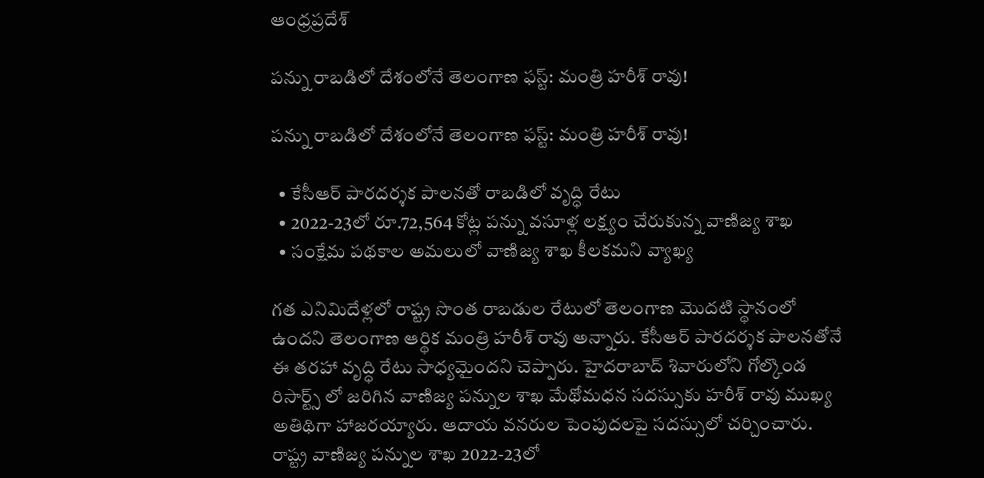ఆంధ్రప్రదేశ్

పన్ను రాబడిలో దేశంలోనే తెలంగాణ ఫస్ట్: మంత్రి హరీశ్ రావు!

పన్ను రాబడిలో దేశంలోనే తెలంగాణ ఫస్ట్: మంత్రి హరీశ్ రావు!

  • కేసీఆర్ పారదర్శక పాలనతో రాబడిలో వృద్ధి రేటు
  • 2022-23లో రూ.72,564 కోట్ల పన్ను వసూళ్ల లక్ష్యం చేరుకున్న వాణిజ్య శాఖ
  • సంక్షేమ పథకాల అమలులో వాణిజ్య శాఖ కీలకమని వ్యాఖ్య

గత ఎనిమిదేళ్లలో రాష్ట్ర సొంత రాబడుల రేటులో తెలంగాణ మొదటి స్థానంలో ఉందని తెలంగాణ ఆర్థిక మంత్రి హరీశ్ రావు అన్నారు. కేసీఆర్ పారదర్శక పాలనతోనే ఈ తరహా వృద్ధి రేటు సాధ్యమైందని చెప్పారు. హైదరాబాద్ శివారులోని గోల్కొండ రిసార్ట్స్ లో జరిగిన వాణిజ్య పన్నుల శాఖ మేథోమధన సదస్సుకు హరీశ్ రావు ముఖ్య అతిథిగా హాజరయ్యారు. ఆదాయ వనరుల పెంపుదలపై సదస్సులో చర్చించారు. రాష్ట్ర వాణిజ్య పన్నుల శాఖ 2022-23లో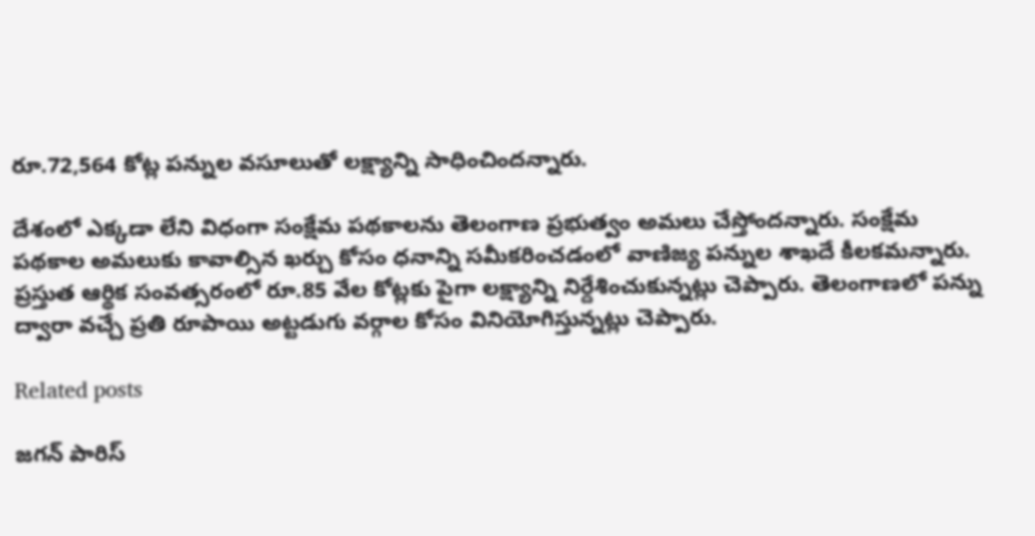రూ.72,564 కోట్ల పన్నుల వసూలుతో లక్ష్యాన్ని సాధించిందన్నారు.

దేశంలో ఎక్కడా లేని విధంగా సంక్షేమ పథకాలను తెలంగాణ ప్రభుత్వం అమలు చేస్తోందన్నారు. సంక్షేమ పథకాల అమలుకు కావాల్సిన ఖర్చు కోసం ధనాన్ని సమీకరించడంలో వాణిజ్య పన్నుల శాఖదే కీలకమన్నారు. ప్రస్తుత ఆర్థిక సంవత్సరంలో రూ.85 వేల కోట్లకు పైగా లక్ష్యాన్ని నిర్దేశించుకున్నట్లు చెప్పారు. తెలంగాణలో పన్ను ద్వారా వచ్చే ప్రతి రూపాయి అట్టడుగు వర్గాల కోసం వినియోగిస్తున్నట్లు చెప్పారు.

Related posts

జ‌గ‌న్ పారిస్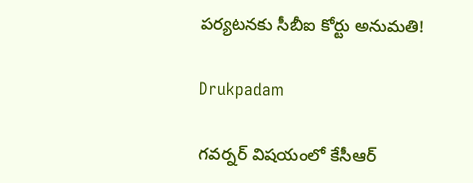ప‌ర్య‌ట‌న‌కు సీబీఐ కోర్టు అనుమ‌తి!

Drukpadam

గవర్నర్ విషయంలో కేసీఆర్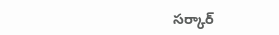సర్కార్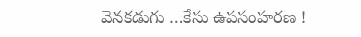వెనకడుగు …కేసు ఉపసంహరణ !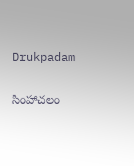Drukpadam

సింహాచలం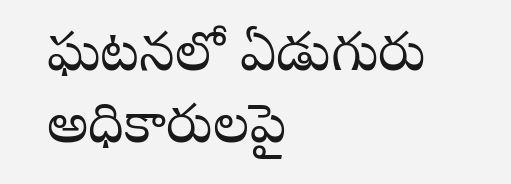ఘటనలో ఏడుగురు అధికారులపై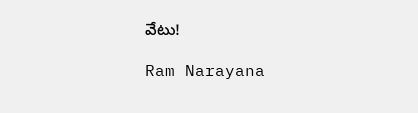వేటు!

Ram Narayana